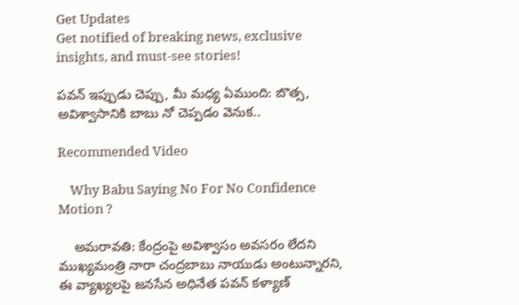Get Updates
Get notified of breaking news, exclusive insights, and must-see stories!

పవన్ ఇప్పుడు చెప్పు, మీ మధ్య ఏముంది: బొత్స, అవిశ్వాసానికి బాబు నో చెప్పడం వెనుక..

Recommended Video

    Why Babu Saying No For No Confidence Motion ?

    అమరావతి: కేంద్రంపై అవిశ్వాసం అవసరం లేదని ముఖ్యమంత్రి నారా చంద్రబాబు నాయుడు అంటున్నారని, ఈ వ్యాఖ్యలపై జనసేన అధినేత పవన్ కళ్యాణ్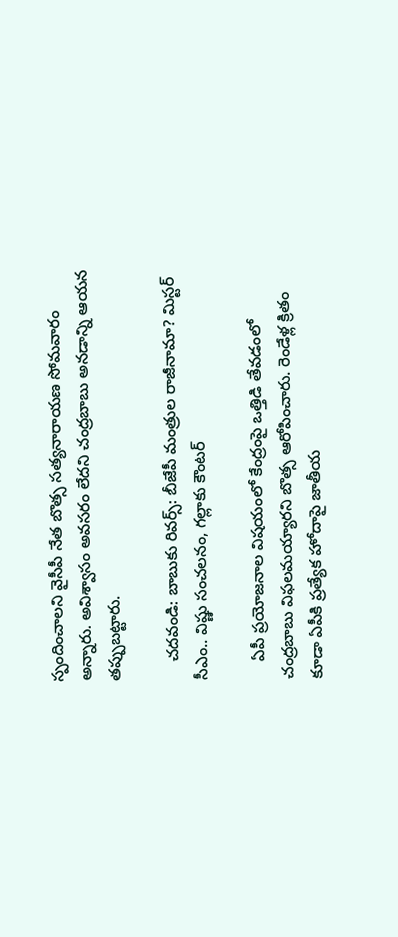స్పందించాలని వైసీపీ నేత బొత్స సత్యనారాయణ సోమవారం అన్నారు. అవిశ్వాసం అవసరం లేదని చంద్రబాబు అనడాన్ని ఆయన తప్పుబట్టారు.

    చదవండి: బాబుకు రివర్స్: బీజేపీ మంత్రుల రాజీనామా? మిస్టర్ సీఎం.. విష్ణు సంచలనం, గల్లాకు కౌంటర్

    ఏపీ ప్రయోజనాల విషయంలో కేంద్రంపై ఒత్తిడి తేవడంలో చంద్రబాబు విఫలమయ్యారని బొత్స ఆరోపించారు. రెండేళ్ల క్రితం కూడా ఏపీకి ప్రత్యేక హోదాపై జాతీయ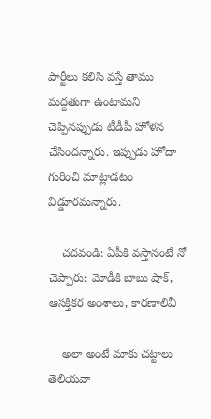పార్టీలు కలిసి వస్తే తాము మద్దతుగా ఉంటామని చెప్పినప్పుడు టీడీపీ హోళన చేసిందన్నారు. ఇప్పుడు హోదా గురించి మాట్లాడటం విడ్డూరమన్నారు.

    చదవండి: ఏపీకి వస్తానంటే నో చెప్పారు: మోడీకి బాబు షాక్, ఆసక్తికర అంశాలు, కారణాలివీ

    అలా అంటే మాకు చట్టాలు తెలియవా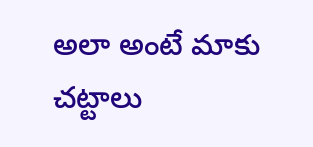అలా అంటే మాకు చట్టాలు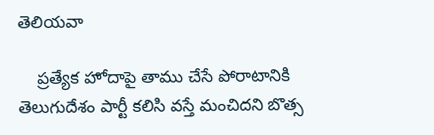తెలియవా

    ప్రత్యేక హోదాపై తాము చేసే పోరాటానికి తెలుగుదేశం పార్టీ కలిసి వస్తే మంచిదని బొత్స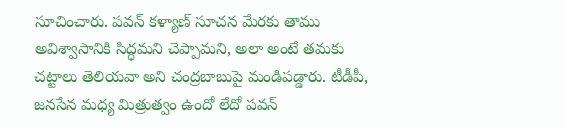సూచించారు. పవన్ కళ్యాణ్ సూచన మేరకు తాము అవిశ్వాసానికి సిద్ధమని చెప్పామని, అలా అంటే తమకు చట్టాలు తెలియవా అని చంద్రబాబుపై మండిపడ్డారు. టీడీపీ, జనసేన మధ్య మిత్రుత్వం ఉందో లేదో పవన్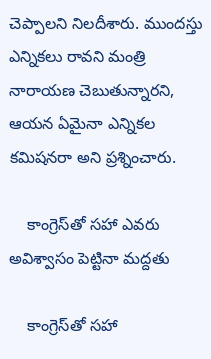చెప్పాలని నిలదీశారు. ముందస్తు ఎన్నికలు రావని మంత్రి నారాయణ చెబుతున్నారని, ఆయన ఏమైనా ఎన్నికల కమిషనరా అని ప్రశ్నించారు.

    కాంగ్రెస్‌తో సహా ఎవరు అవిశ్వాసం పెట్టినా మద్దతు

    కాంగ్రెస్‌తో సహా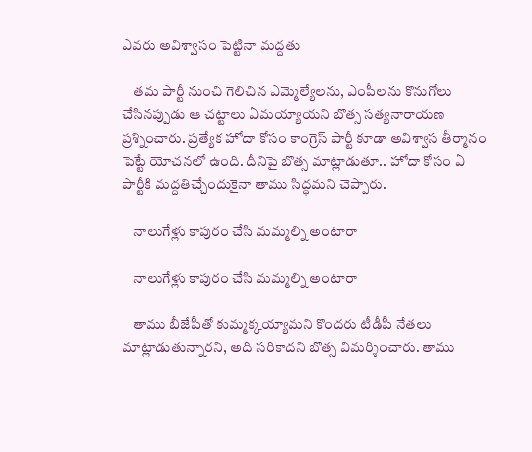ఎవరు అవిశ్వాసం పెట్టినా మద్దతు

    తమ పార్టీ నుంచి గెలిచిన ఎమ్మెల్యేలను, ఎంపీలను కొనుగోలు చేసినప్పుడు ఆ చట్టాలు ఏమయ్యాయని బొత్స సత్యనారాయణ ప్రశ్నించారు. ప్రత్యేక హోదా కోసం కాంగ్రెస్ పార్టీ కూడా అవిశ్వాస తీర్మానం పెట్టే యోచనలో ఉంది. దీనిపై బొత్స మాట్లాడుతూ.. హోదా కోసం ఏ పార్టీకి మద్దతిచ్చేందుకైనా తాము సిద్ధమని చెప్పారు.

    నాలుగేళ్లు కాపురం చేసి మమ్మల్ని అంటారా

    నాలుగేళ్లు కాపురం చేసి మమ్మల్ని అంటారా

    తాము బీజేపీతో కుమ్మక్కయ్యామని కొందరు టీడీపీ నేతలు మాట్లాడుతున్నారని, అది సరికాదని బొత్స విమర్శించారు. తాము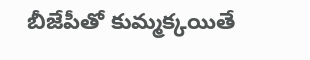బీజేపీతో కుమ్మక్కయితే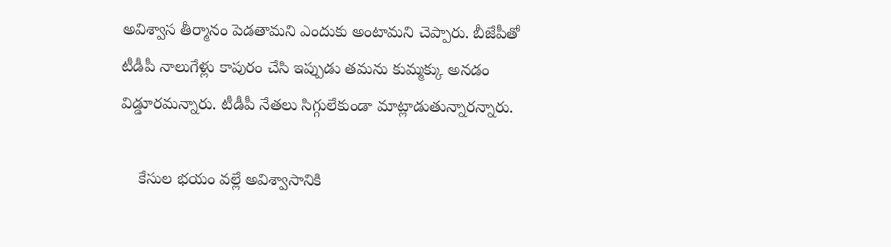అవిశ్వాస తీర్మానం పెడతామని ఎందుకు అంటామని చెప్పారు. బీజేపీతో టీడీపీ నాలుగేళ్లు కాపురం చేసి ఇప్పుడు తమను కుమ్మక్కు అనడం విడ్డూరమన్నారు. టీడీపీ నేతలు సిగ్గులేకుండా మాట్లాడుతున్నారన్నారు.

    కేసుల భయం వల్లే అవిశ్వాసానికి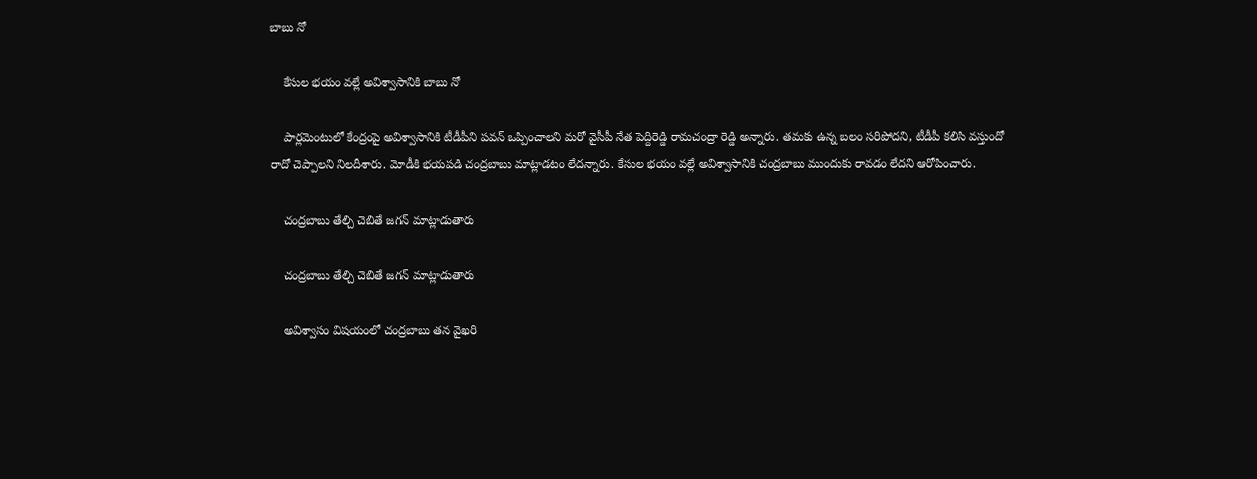బాబు నో

    కేసుల భయం వల్లే అవిశ్వాసానికి బాబు నో

    పార్లమెంటులో కేంద్రంపై అవిశ్వాసానికి టీడీపీని పవన్ ఒప్పించాలని మరో వైసీపీ నేత పెద్దిరెడ్డి రామచంద్రా రెడ్డి అన్నారు. తమకు ఉన్న బలం సరిపోదని, టీడీపీ కలిసి వస్తుందో రాదో చెప్పాలని నిలదీశారు. మోడీకి భయపడి చంద్రబాబు మాట్లాడటం లేదన్నారు. కేసుల భయం వల్లే అవిశ్వాసానికి చంద్రబాబు ముందుకు రావడం లేదని ఆరోపించారు.

    చంద్రబాబు తేల్చి చెబితే జగన్ మాట్లాడుతారు

    చంద్రబాబు తేల్చి చెబితే జగన్ మాట్లాడుతారు

    అవిశ్వాసం విషయంలో చంద్రబాబు తన వైఖరి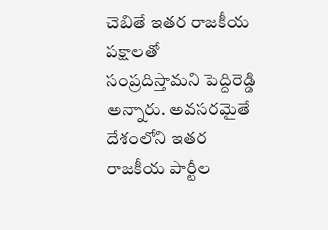చెబితే ఇతర రాజకీయ పక్షాలతో సంప్రదిస్తామని పెద్దిరెడ్డి అన్నారు. అవసరమైతే దేశంలోని ఇతర రాజకీయ పార్టీల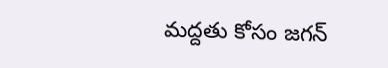మద్దతు కోసం జగన్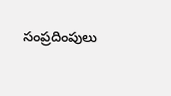సంప్రదింపులు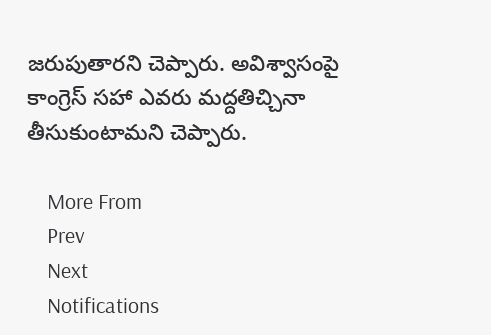జరుపుతారని చెప్పారు. అవిశ్వాసంపై కాంగ్రెస్ సహా ఎవరు మద్దతిచ్చినా తీసుకుంటామని చెప్పారు.

    More From
    Prev
    Next
    Notifications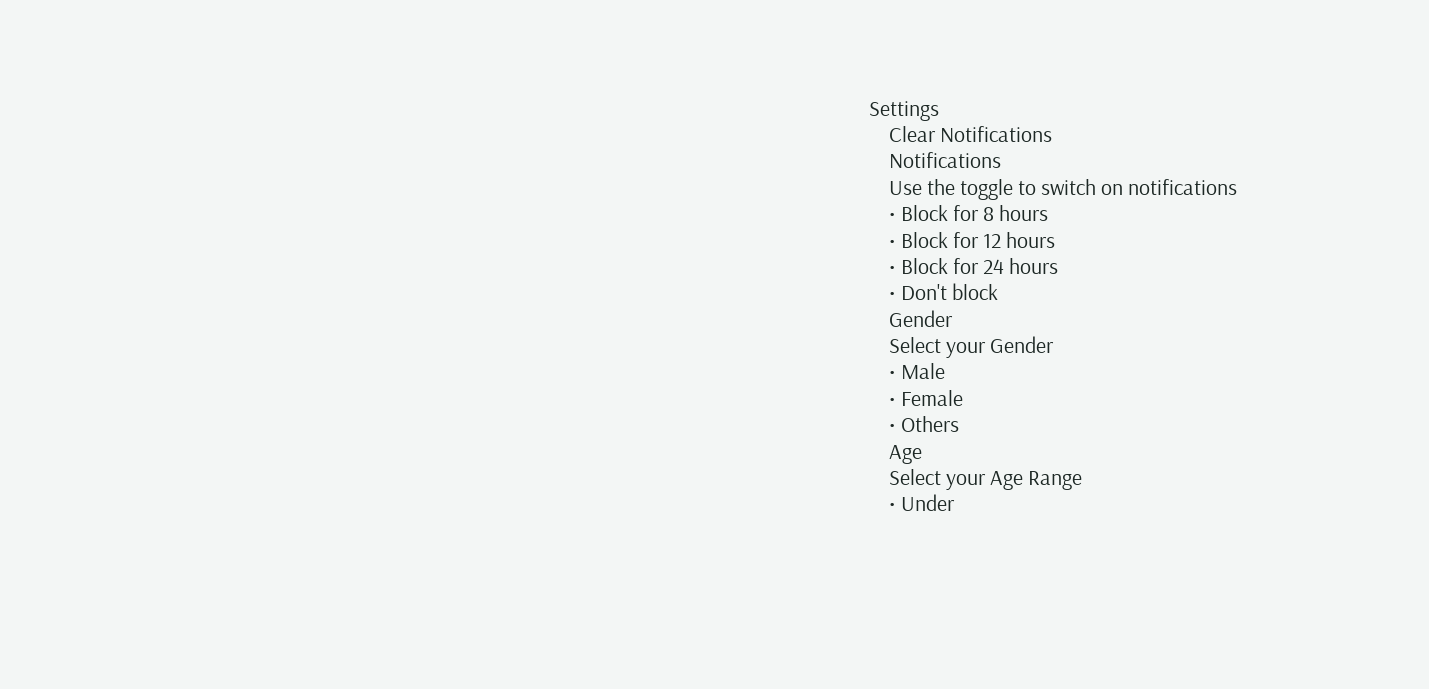Settings
    Clear Notifications
    Notifications
    Use the toggle to switch on notifications
    • Block for 8 hours
    • Block for 12 hours
    • Block for 24 hours
    • Don't block
    Gender
    Select your Gender
    • Male
    • Female
    • Others
    Age
    Select your Age Range
    • Under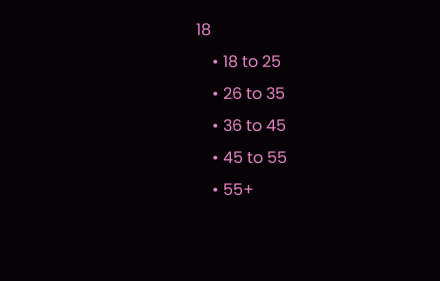18
    • 18 to 25
    • 26 to 35
    • 36 to 45
    • 45 to 55
    • 55+